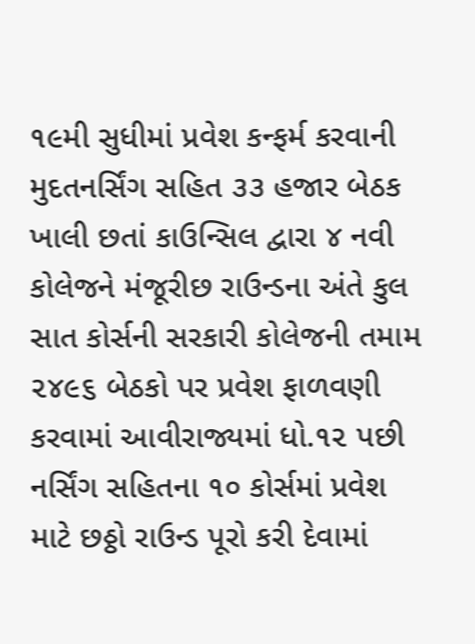૧૯મી સુધીમાં પ્રવેશ કન્ફર્મ કરવાની મુદતનર્સિંગ સહિત ૩૩ હજાર બેઠક ખાલી છતાં કાઉન્સિલ દ્વારા ૪ નવી કોલેજને મંજૂરીછ રાઉન્ડના અંતે કુલ સાત કોર્સની સરકારી કોલેજની તમામ ૨૪૯૬ બેઠકો પર પ્રવેશ ફાળવણી કરવામાં આવીરાજ્યમાં ધો.૧૨ પછી નર્સિંગ સહિતના ૧૦ કોર્સમાં પ્રવેશ માટે છઠ્ઠો રાઉન્ડ પૂરો કરી દેવામાં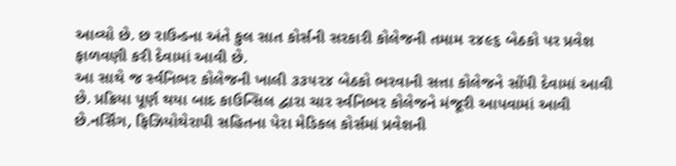આવ્યો છે. છ રાઉન્ડના અંતે કુલ સાત કોર્સની સરકારી કોલેજની તમામ ૨૪૯૬ બેઠકો પર પ્રવેશ ફાળવણી કરી દેવામાં આવી છે.
આ સાથે જ ર્સ્વનિભર કોલેજની ખાલી ૩૩૫૨૪ બેઠકો ભરવાની સત્તા કોલેજને સોંપી દેવામાં આવી છે. પ્રક્રિયા પૂર્ણ થયા બાદ કાઉન્સિલ દ્વારા ચાર ર્સ્વનિભર કોલેજને મંજૂરી આપવામાં આવી છે.નર્સિંગ, ફિઝિયોથેરાપી સહિતના પેરા મેડિકલ કોર્સમાં પ્રવેશની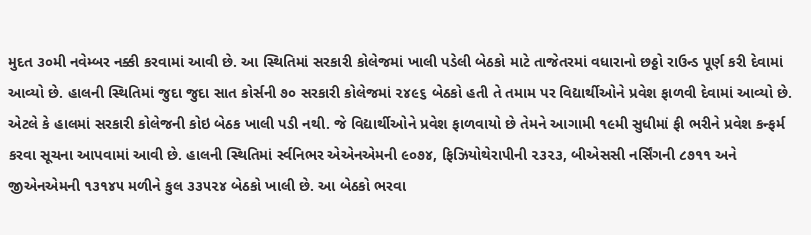મુદત ૩૦મી નવેમ્બર નક્કી કરવામાં આવી છે. આ સ્થિતિમાં સરકારી કોલેજમાં ખાલી પડેલી બેઠકો માટે તાજેતરમાં વધારાનો છઠ્ઠો રાઉન્ડ પૂર્ણ કરી દેવામાં આવ્યો છે. હાલની સ્થિતિમાં જુદા જુદા સાત કોર્સની ૭૦ સરકારી કોલેજમાં ૨૪૯૬ બેઠકો હતી તે તમામ પર વિદ્યાર્થીઓને પ્રવેશ ફાળવી દેવામાં આવ્યો છે. એટલે કે હાલમાં સરકારી કોલેજની કોઇ બેઠક ખાલી પડી નથી. જે વિદ્યાર્થીઓને પ્રવેશ ફાળવાયો છે તેમને આગામી ૧૯મી સુધીમાં ફી ભરીને પ્રવેશ કન્ફર્મ કરવા સૂચના આપવામાં આવી છે. હાલની સ્થિતિમાં ર્સ્વનિભર એએનએમની ૯૦૭૪, ફિઝિયોથેરાપીની ૨૩૨૩, બીએસસી નર્સિંગની ૮૭૧૧ અને જીએનએમની ૧૩૧૪૫ મળીને કુલ ૩૩૫૨૪ બેઠકો ખાલી છે. આ બેઠકો ભરવા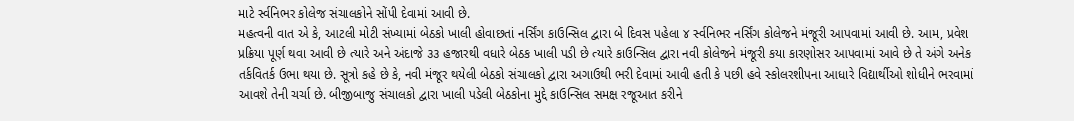માટે ર્સ્વનિભર કોલેજ સંચાલકોને સોંપી દેવામાં આવી છે.
મહત્વની વાત એ કે, આટલી મોટી સંખ્યામાં બેઠકો ખાલી હોવાછતાં નર્સિંગ કાઉન્સિલ દ્વારા બે દિવસ પહેલા ૪ ર્સ્વનિભર નર્સિંગ કોલેજને મંજૂરી આપવામાં આવી છે. આમ, પ્રવેશ પ્રક્રિયા પૂર્ણ થવા આવી છે ત્યારે અને અંદાજે ૩૩ હજારથી વધારે બેઠક ખાલી પડી છે ત્યારે કાઉન્સિલ દ્વારા નવી કોલેજને મંજૂરી કયા કારણોસર આપવામાં આવે છે તે અંગે અનેક તર્કવિતર્ક ઉભા થયા છે. સૂત્રો કહે છે કે, નવી મંજૂર થયેલી બેઠકો સંચાલકો દ્વારા અગાઉથી ભરી દેવામાં આવી હતી કે પછી હવે સ્કોલરશીપના આધારે વિદ્યાર્થીઓ શોધીને ભરવામાં આવશે તેની ચર્ચા છે. બીજીબાજુ સંચાલકો દ્વારા ખાલી પડેલી બેઠકોના મુદ્દે કાઉન્સિલ સમક્ષ રજૂઆત કરીને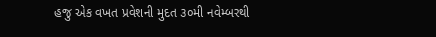હજુ એક વખત પ્રવેશની મુદત ૩૦મી નવેમ્બરથી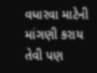વધારવા માટેની માંગણી કરાય તેવી પણ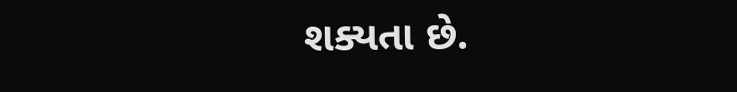શક્યતા છે.